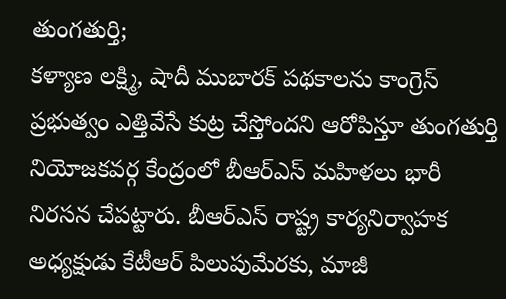తుంగతుర్తి;
కళ్యాణ లక్ష్మి, షాదీ ముబారక్ పథకాలను కాంగ్రెస్ ప్రభుత్వం ఎత్తివేసే కుట్ర చేస్తోందని ఆరోపిస్తూ తుంగతుర్తి నియోజకవర్గ కేంద్రంలో బీఆర్ఎస్ మహిళలు భారీ నిరసన చేపట్టారు. బీఆర్ఎస్ రాష్ట్ర కార్యనిర్వాహక అధ్యక్షుడు కేటీఆర్ పిలుపుమేరకు, మాజీ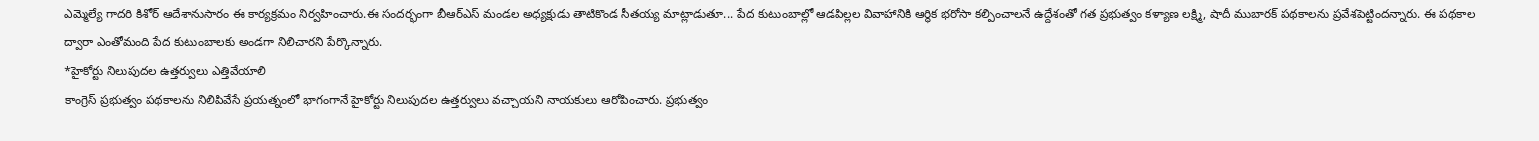ఎమ్మెల్యే గాదరి కిశోర్ ఆదేశానుసారం ఈ కార్యక్రమం నిర్వహించారు.ఈ సందర్భంగా బీఆర్ఎస్ మండల అధ్యక్షుడు తాటికొండ సీతయ్య మాట్లాడుతూ... పేద కుటుంబాల్లో ఆడపిల్లల వివాహానికి ఆర్థిక భరోసా కల్పించాలనే ఉద్దేశంతో గత ప్రభుత్వం కళ్యాణ లక్ష్మి, షాదీ ముబారక్ పథకాలను ప్రవేశపెట్టిందన్నారు. ఈ పథకాల ద్వారా ఎంతోమంది పేద కుటుంబాలకు అండగా నిలిచారని పేర్కొన్నారు.
*హైకోర్టు నిలుపుదల ఉత్తర్వులు ఎత్తివేయాలి
కాంగ్రెస్ ప్రభుత్వం పథకాలను నిలిపివేసే ప్రయత్నంలో భాగంగానే హైకోర్టు నిలుపుదల ఉత్తర్వులు వచ్చాయని నాయకులు ఆరోపించారు. ప్రభుత్వం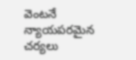వెంటనే న్యాయపరమైన చర్యలు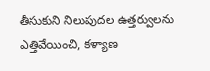తీసుకుని నిలుపుదల ఉత్తర్వులను ఎత్తివేయించి, కళ్యాణ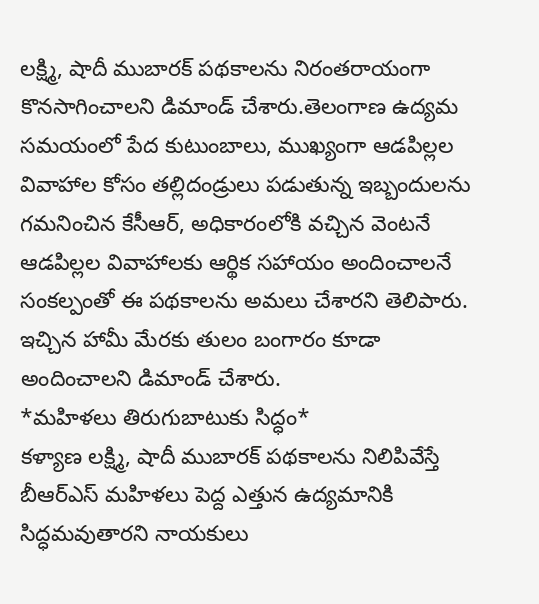లక్ష్మి, షాదీ ముబారక్ పథకాలను నిరంతరాయంగా కొనసాగించాలని డిమాండ్ చేశారు.తెలంగాణ ఉద్యమ సమయంలో పేద కుటుంబాలు, ముఖ్యంగా ఆడపిల్లల వివాహాల కోసం తల్లిదండ్రులు పడుతున్న ఇబ్బందులను గమనించిన కేసీఆర్, అధికారంలోకి వచ్చిన వెంటనే ఆడపిల్లల వివాహాలకు ఆర్థిక సహాయం అందించాలనే సంకల్పంతో ఈ పథకాలను అమలు చేశారని తెలిపారు. ఇచ్చిన హామీ మేరకు తులం బంగారం కూడా అందించాలని డిమాండ్ చేశారు.
*మహిళలు తిరుగుబాటుకు సిద్ధం*
కళ్యాణ లక్ష్మి, షాదీ ముబారక్ పథకాలను నిలిపివేస్తే బీఆర్ఎస్ మహిళలు పెద్ద ఎత్తున ఉద్యమానికి సిద్ధమవుతారని నాయకులు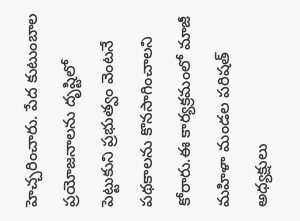హెచ్చరించారు. పేద కుటుంబాల ప్రయోజనాలను దృష్టిలో పెట్టుకుని ప్రభుత్వం వెంటనే పథకాలను కొనసాగించాలని కోరారు.ఈ కార్యక్రమంలో మాజీ మహిళా మండల పరిషత్ అధ్యక్షులు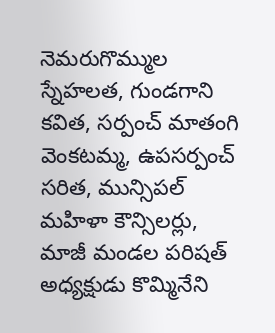నెమరుగొమ్ముల స్నేహలత, గుండగాని కవిత, సర్పంచ్ మాతంగి వెంకటమ్మ, ఉపసర్పంచ్ సరిత, మున్సిపల్ మహిళా కౌన్సిలర్లు, మాజీ మండల పరిషత్ అధ్యక్షుడు కొమ్మినేని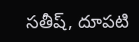సతీష్, దూపటి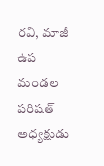రవి, మాజీ ఉప మండల పరిషత్ అధ్యక్షుడు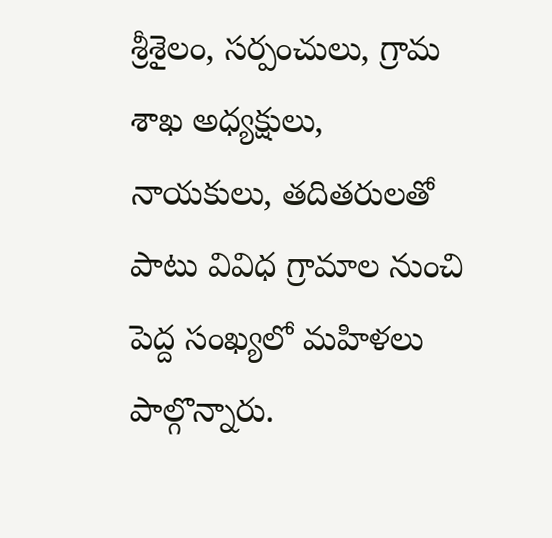శ్రీశైలం, సర్పంచులు, గ్రామ శాఖ అధ్యక్షులు, నాయకులు, తదితరులతో పాటు వివిధ గ్రామాల నుంచి పెద్ద సంఖ్యలో మహిళలు పాల్గొన్నారు.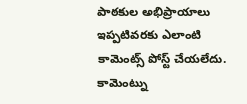పాఠకుల అభిప్రాయాలు
ఇప్పటివరకు ఎలాంటి కామెంట్స్ పోస్ట్ చేయలేదు.
కామెంట్ను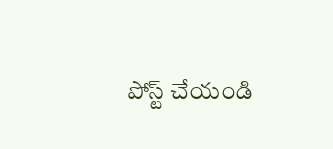పోస్ట్ చేయండి